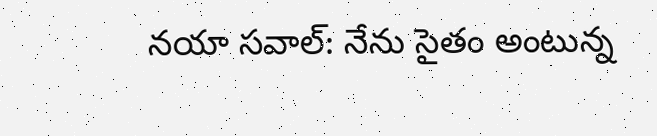నయా సవాల్‌: నేను సైతం అంటున్న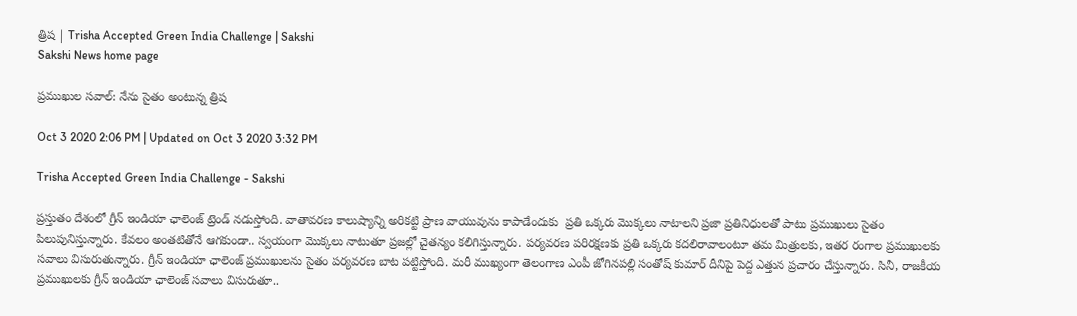త్రిష | Trisha Accepted Green India Challenge | Sakshi
Sakshi News home page

ప్రముఖుల సవాల్‌: నేను సైతం అంటున్న త్రిష

Oct 3 2020 2:06 PM | Updated on Oct 3 2020 3:32 PM

Trisha Accepted Green India Challenge - Sakshi

ప్రస్తుతం దేశంలో గ్రీన్‌ ఇండియా ఛాలెంజ్‌ ట్రెండ్‌ నడుస్తోంది. వాతావరణ కాలుష్యాన్ని అరికట్టి ప్రాణ వాయువును కాపాడేందుకు  ప్రతి ఒక్కరు మొక్కలు నాటాలని ప్రజా ప్రతినిధులతో పాటు ప్రముఖులు సైతం పిలుపునిస్తున్నారు. కేవలం అంతటితోనే ఆగకుండా.. స్వయంగా మొక్కలు నాటుతూ ప్రజల్లో చైతన్యం కలిగిస్తున్నారు. పర్యవరణ పరిరక్షణకు ప్రతి ఒక్కరు కదలిరావాలంటూ తమ మిత్రులకు, ఇతర రంగాల ప్రముఖులకు సవాలు విసురుతున్నారు. గ్రీన్‌ ఇండియా ఛాలెంజ్‌ ప్రముఖులను సైతం పర్యవరణ బాట పట్టిస్తోంది. మరీ ముఖ్యంగా తెలంగాణ ఎంపీ జోగినపల్లి సంతోష్‌ కుమార్‌ దీనిపై పెద్ద ఎత్తున ప్రచారం చేస్తున్నారు. సినీ, రాజకీయ ప్రముఖులకు గ్రీన్‌ ఇండియా ఛాలెంజ్‌ సవాలు విసురుతూ..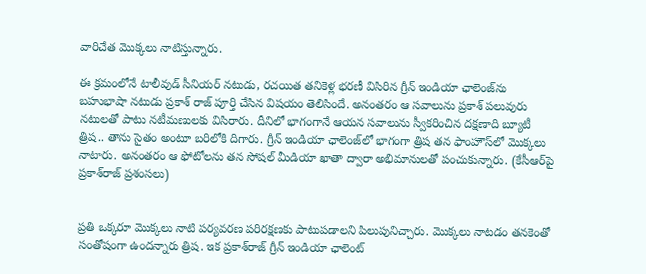వారిచేత మొక్కలు నాటిస్తున్నారు.

ఈ క్రమంలోనే టాలీవుడ్‌ సీనియర్‌ నటుడు, రచయిత తనికెళ్ల భరణీ విసిరిన గ్రీన్‌ ఇండియా ఛాలెంజ్‌ను బహుభాషా నటుడు ప్రకాశ్‌ రాజ్‌ పూర్తి చేసిన విషయం తెలిసిందే. అనంతరం ఆ సవాలును ప్రకాశ్‌ పలువురు నటులతో పాటు నటీమణులకు విసిరారు. దీనిలో భాగంగానే ఆయన సవాలును స్వీకరించిన దక్షణాది బ్యూటీ త్రిష.. తాను సైతం అంటూ బరిలోకి దిగారు. గ్రీన్‌ ఇండియా ఛాలెంజ్‌లో భాగంగా త్రిష తన ఫాంహౌస్‌లో మొక్కలు నాటారు. అనంతరం ఆ ఫోటోలను తన సోషల్‌ మీడియా ఖాతా ద్వారా అభిమానులతో పంచుకున్నారు. (కేసీఆర్‌పై ప్రకాశ్‌రాజ్‌ ప్రశంసలు)


ప్రతి ఒక్కరూ మొక్కలు నాటి పర్యవరణ పరిరక్షణకు పాటుపడాలని పిలుపునిచ్చారు. మొక్కలు నాటడం తనకెంతో సంతోషంగా ఉందన్నారు త్రిష. ఇక ప్రకాశ్‌రాజ్‌ గ్రీన్‌ ఇండియా ఛాలెంట్‌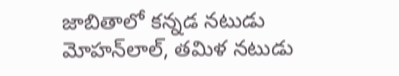జాబితాలో కన్నడ నటుడు మోహన్‌లాల్, తమిళ నటుడు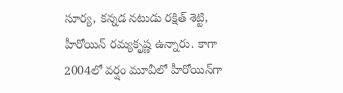సూర్య, కన్నడ నటుడు రక్షిత్ శెట్టి, హీరోయిన్‌ రమ్యకృష్ణ ఉన్నారు. కాగా 2004లో వర్షం మూవీలో హీరోయిన్‌గా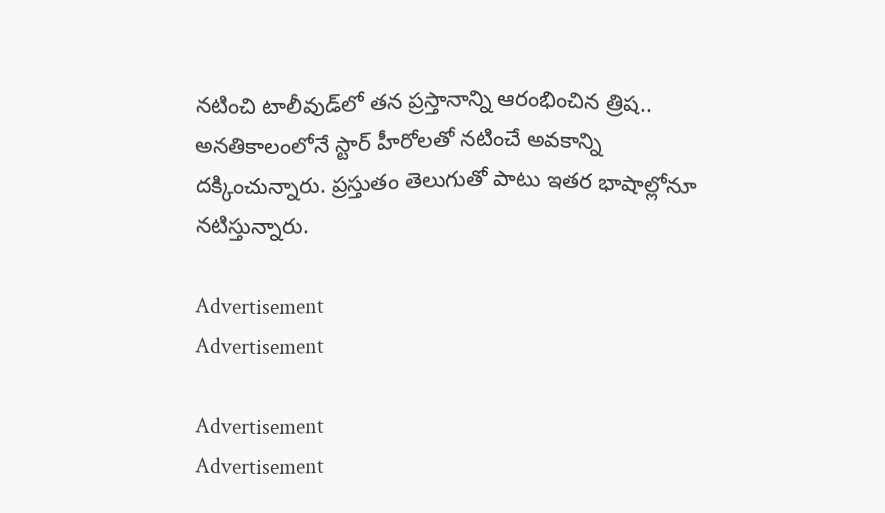నటించి టాలీవుడ్‌లో తన ప్రస్తానాన్ని ఆరంభించిన త్రిష.. అనతికాలంలోనే స్టార్‌ హీరోలతో నటించే అవకాన్ని దక్కించున్నారు. ప్రస్తుతం తెలుగుతో పాటు ఇతర భాషాల్లోనూ నటిస్తున్నారు.

Advertisement
Advertisement

Advertisement
Advertisement